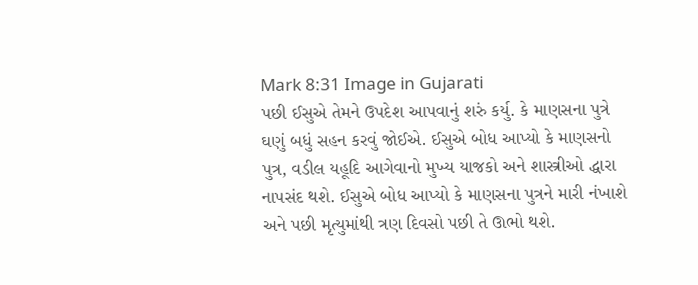Mark 8:31 Image in Gujarati
પછી ઈસુએ તેમને ઉપદેશ આપવાનું શરું કર્યુ. કે માણસના પુત્રે ઘણું બધું સહન કરવું જોઈએ. ઈસુએ બોધ આપ્યો કે માણસનો પુત્ર, વડીલ યહૂદિ આગેવાનો મુખ્ય યાજકો અને શાસ્ત્રીઓ દ્ધારા નાપસંદ થશે. ઈસુએ બોધ આપ્યો કે માણસના પુત્રને મારી નંખાશે અને પછી મૃત્યુમાંથી ત્રણ દિવસો પછી તે ઊભો થશે.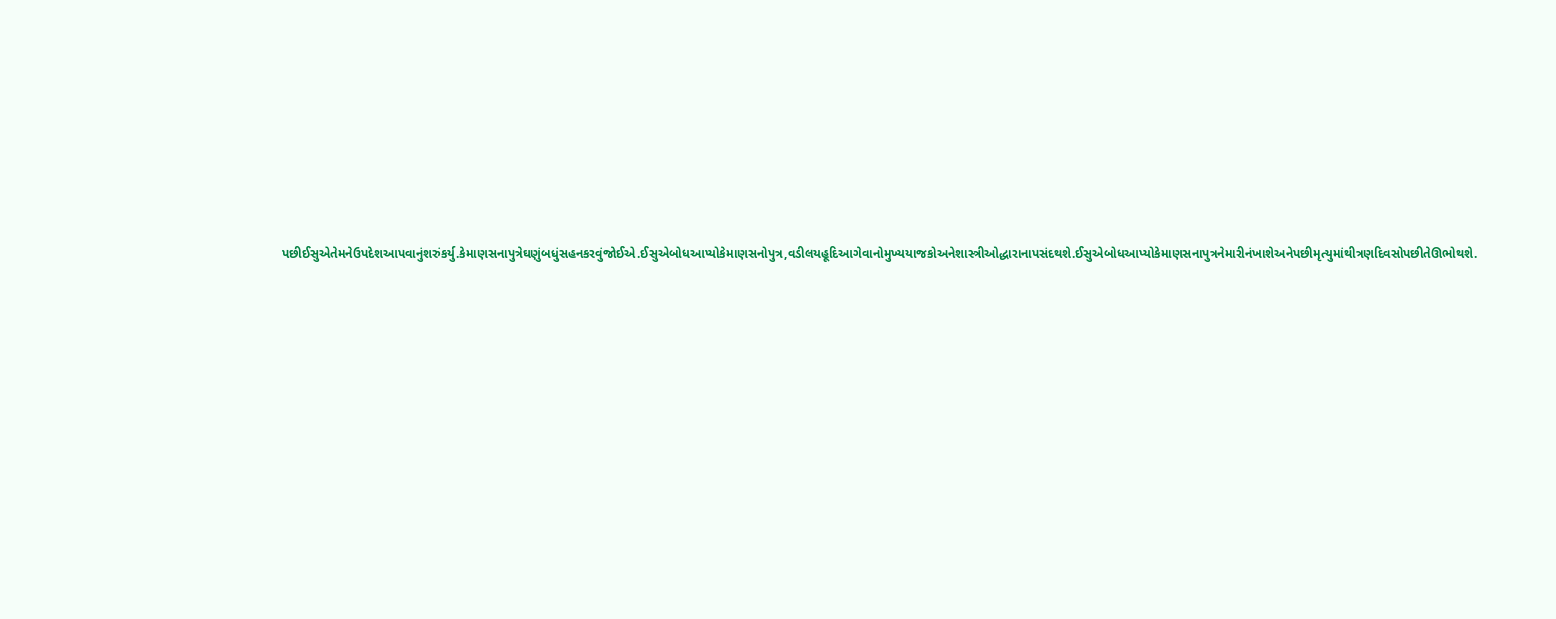પછીઈસુએતેમનેઉપદેશઆપવાનુંશરુંકર્યુ.કેમાણસનાપુત્રેઘણુંબધુંસહનકરવુંજોઈએ.ઈસુએબોધઆપ્યોકેમાણસનોપુત્ર,વડીલયહૂદિઆગેવાનોમુખ્યયાજકોઅનેશાસ્ત્રીઓદ્ધારાનાપસંદથશે.ઈસુએબોધઆપ્યોકેમાણસનાપુત્રનેમારીનંખાશેઅનેપછીમૃત્યુમાંથીત્રણદિવસોપછીતેઊભોથશે.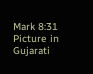Mark 8:31 Picture in Gujarati